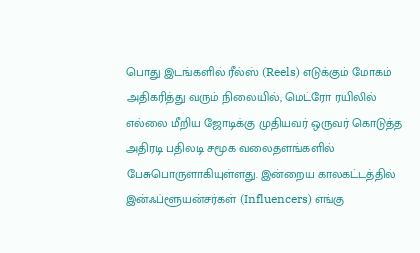பொது இடங்களில் ரீல்ஸ் (Reels) எடுக்கும் மோகம் அதிகரித்து வரும் நிலையில், மெட்ரோ ரயிலில் எல்லை மீறிய ஜோடிக்கு முதியவர் ஒருவர் கொடுத்த அதிரடி பதிலடி சமூக வலைதளங்களில் பேசுபொருளாகியுள்ளது. இன்றைய காலகட்டத்தில் இன்ஃப்ளூயன்சர்கள் (Influencers) எங்கு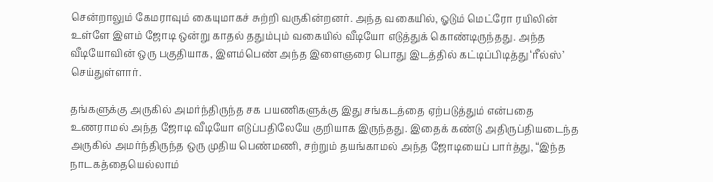சென்றாலும் கேமராவும் கையுமாகச் சுற்றி வருகின்றனர். அந்த வகையில், ஓடும் மெட்ரோ ரயிலின் உள்ளே இளம் ஜோடி ஒன்று காதல் ததும்பும் வகையில் வீடியோ எடுத்துக் கொண்டிருந்தது. அந்த வீடியோவின் ஒரு பகுதியாக, இளம்பெண் அந்த இளைஞரை பொது இடத்தில் கட்டிப்பிடித்து ‘ரீல்ஸ்’ செய்துள்ளார்.

தங்களுக்கு அருகில் அமர்ந்திருந்த சக பயணிகளுக்கு இது சங்கடத்தை ஏற்படுத்தும் என்பதை உணராமல் அந்த ஜோடி வீடியோ எடுப்பதிலேயே குறியாக இருந்தது. இதைக் கண்டு அதிருப்தியடைந்த அருகில் அமர்ந்திருந்த ஒரு முதிய பெண்மணி, சற்றும் தயங்காமல் அந்த ஜோடியைப் பார்த்து, “இந்த நாடகத்தையெல்லாம்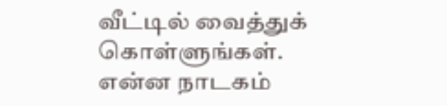வீட்டில் வைத்துக் கொள்ளுங்கள். என்ன நாடகம்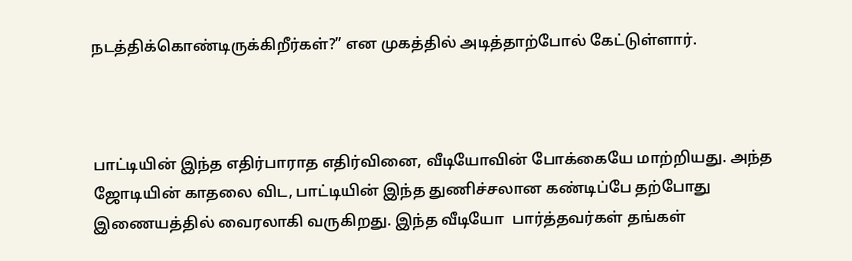நடத்திக்கொண்டிருக்கிறீர்கள்?” என முகத்தில் அடித்தாற்போல் கேட்டுள்ளார்.



பாட்டியின் இந்த எதிர்பாராத எதிர்வினை, வீடியோவின் போக்கையே மாற்றியது. அந்த ஜோடியின் காதலை விட, பாட்டியின் இந்த துணிச்சலான கண்டிப்பே தற்போது இணையத்தில் வைரலாகி வருகிறது. இந்த வீடியோ  பார்த்தவர்கள் தங்கள்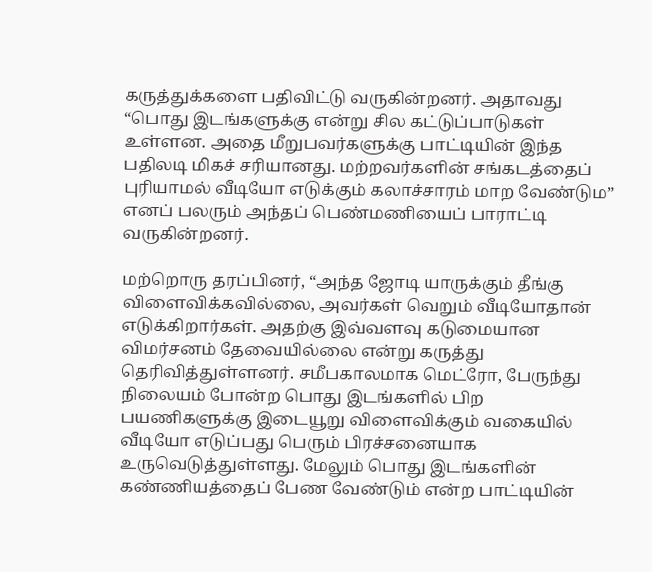கருத்துக்களை பதிவிட்டு வருகின்றனர். அதாவது “பொது இடங்களுக்கு என்று சில கட்டுப்பாடுகள் உள்ளன. அதை மீறுபவர்களுக்கு பாட்டியின் இந்த பதிலடி மிகச் சரியானது. மற்றவர்களின் சங்கடத்தைப் புரியாமல் வீடியோ எடுக்கும் கலாச்சாரம் மாற வேண்டும” எனப் பலரும் அந்தப் பெண்மணியைப் பாராட்டி வருகின்றனர்.

மற்றொரு தரப்பினர், “அந்த ஜோடி யாருக்கும் தீங்கு விளைவிக்கவில்லை, அவர்கள் வெறும் வீடியோதான் எடுக்கிறார்கள். அதற்கு இவ்வளவு கடுமையான விமர்சனம் தேவையில்லை என்று கருத்து தெரிவித்துள்ளனர். சமீபகாலமாக மெட்ரோ, பேருந்து நிலையம் போன்ற பொது இடங்களில் பிற பயணிகளுக்கு இடையூறு விளைவிக்கும் வகையில் வீடியோ எடுப்பது பெரும் பிரச்சனையாக உருவெடுத்துள்ளது. மேலும் பொது இடங்களின் கண்ணியத்தைப் பேண வேண்டும் என்ற பாட்டியின்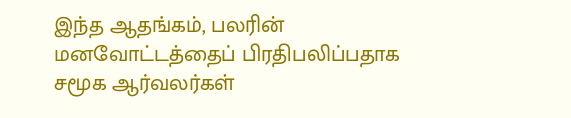இந்த ஆதங்கம், பலரின் மனவோட்டத்தைப் பிரதிபலிப்பதாக சமூக ஆர்வலர்கள்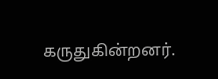கருதுகின்றனர்.